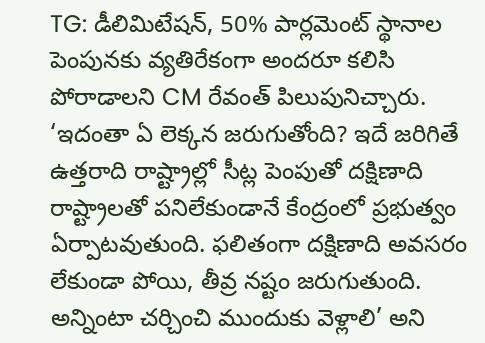TG: డీలిమిటేషన్, 50% పార్లమెంట్ స్థానాల పెంపునకు వ్యతిరేకంగా అందరూ కలిసి పోరాడాలని CM రేవంత్ పిలుపునిచ్చారు. ‘ఇదంతా ఏ లెక్కన జరుగుతోంది? ఇదే జరిగితే ఉత్తరాది రాష్ట్రాల్లో సీట్ల పెంపుతో దక్షిణాది రాష్ట్రాలతో పనిలేకుండానే కేంద్రంలో ప్రభుత్వం ఏర్పాటవుతుంది. ఫలితంగా దక్షిణాది అవసరం లేకుండా పోయి, తీవ్ర నష్టం జరుగుతుంది. అన్నింటా చర్చించి ముందుకు వెళ్లాలి’ అని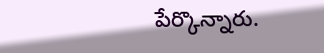పేర్కొన్నారు.